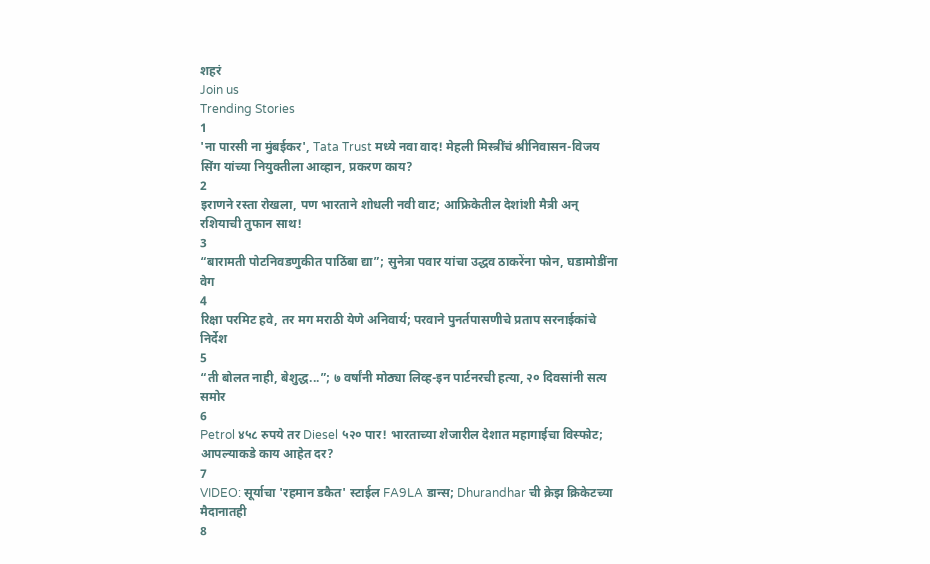शहरं
Join us
Trending Stories
1
'ना पारसी ना मुंबईकर', Tata Trust मध्ये नवा वाद! मेहली मिस्त्रींचं श्रीनिवासन-विजय सिंग यांच्या नियुक्तीला आव्हान, प्रकरण काय?
2
इराणने रस्ता रोखला, पण भारताने शोधली नवी वाट; आफ्रिकेतील देशांशी मैत्री अन् रशियाची तुफान साथ!
3
“बारामती पोटनिवडणुकीत पाठिंबा द्या”; सुनेत्रा पवार यांचा उद्धव ठाकरेंना फोन, घडामोडींना वेग
4
रिक्षा परमिट हवे, तर मग मराठी येणे अनिवार्य; परवाने पुनर्तपासणीचे प्रताप सरनाईकांचे निर्देश
5
“ती बोलत नाही, बेशुद्ध...”; ७ वर्षांनी मोठ्या लिव्ह-इन पार्टनरची हत्या, २० दिवसांनी सत्य समोर
6
Petrol ४५८ रुपये तर Diesel ५२० पार! भारताच्या शेजारील देशात महागाईचा विस्फोट; आपल्याकडे काय आहेत दर?
7
VIDEO: सूर्याचा 'रहमान डकैत' स्टाईल FA9LA डान्स; Dhurandhar ची क्रेझ क्रिकेटच्या मैदानातही
8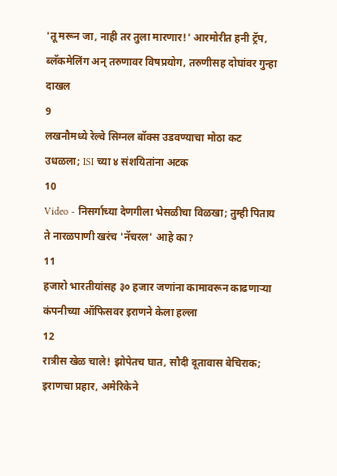'तू मरून जा, नाही तर तुला मारणार!' आरमोरीत हनी ट्रॅप, ब्लॅकमेलिंग अन् तरुणावर विषप्रयोग, तरुणीसह दोघांवर गुन्हा दाखल
9
लखनौमध्ये रेल्वे सिग्नल बॉक्स उडवण्याचा मोठा कट उधळला; ISI च्या ४ संशयितांना अटक
10
Video - निसर्गाच्या देणगीला भेसळीचा विळखा; तुम्ही पिताय ते नारळपाणी खरंच 'नॅचरल' आहे का?
11
हजारो भारतीयांसह ३० हजार जणांना कामावरून काढणाऱ्या कंपनीच्या ऑफिसवर इराणने केला हल्ला
12
रात्रीस खेळ चाले! झोपेतच घात, सौदी दूतावास बेचिराक; इराणचा प्रहार, अमेरिकेने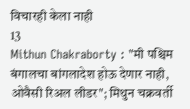विचारही केला नाही
13
Mithun Chakraborty : "मी पश्चिम बंगालचा बांगलादेश होऊ देणार नाही, ओवैसी रिअल लीडर"; मिथुन चक्रवर्ती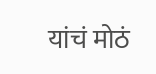यांचं मोठं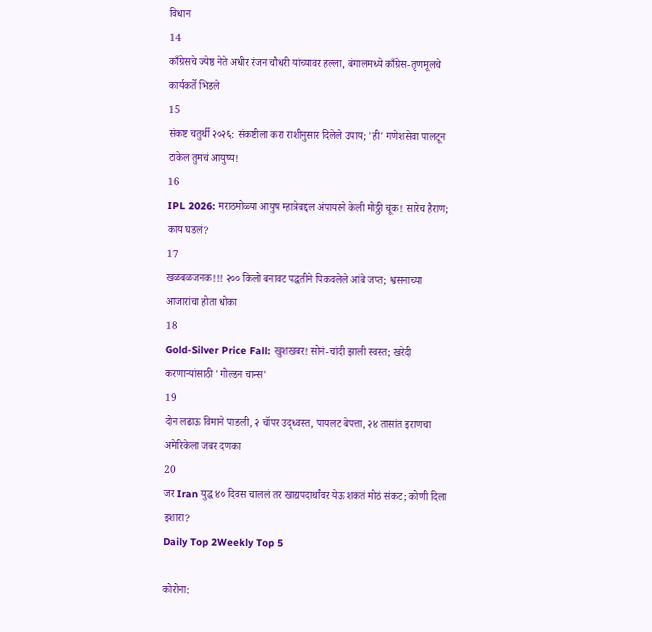विधान
14
काँग्रेसचे ज्येष्ठ नेते अधीर रंजन चौधरी यांच्यावर हल्ला, बंगालमध्ये काँग्रेस-तृणमूलचे कार्यकर्ते भिडले
15
संकष्ट चतुर्थी २०२६: संकष्टीला करा राशीनुसार दिलेले उपाय; 'ही' गणेशसेवा पालटून टाकेल तुमचं आयुष्य!
16
IPL 2026: मराठमोळ्या आयुष म्हात्रेबद्दल अंपायरने केली मोठ्ठी चूक! सारेच हैराण; काय घडलं?
17
खळबळजनक!!! २०० किलो बनावट पद्धतीने पिकवलेले आंबे जप्त; श्वसनाच्या आजारांचा होता धोका
18
Gold-Silver Price Fall: खुशखबर! सोनं-चांदी झाली स्वस्त; खरेदी करणाऱ्यांसाठी 'गोल्डन चान्स'
19
दोन लढाऊ विमाने पाडली, २ चॉपर उद्ध्वस्त, पायलट बेपत्ता, २४ तासांत इराणचा अमेरिकेला जबर दणका
20
जर Iran युद्ध ४० दिवस चाललं तर खाद्यपदार्थांवर येऊ शकतं मोठं संकट; कोणी दिला इशारा?
Daily Top 2Weekly Top 5

कोरोना: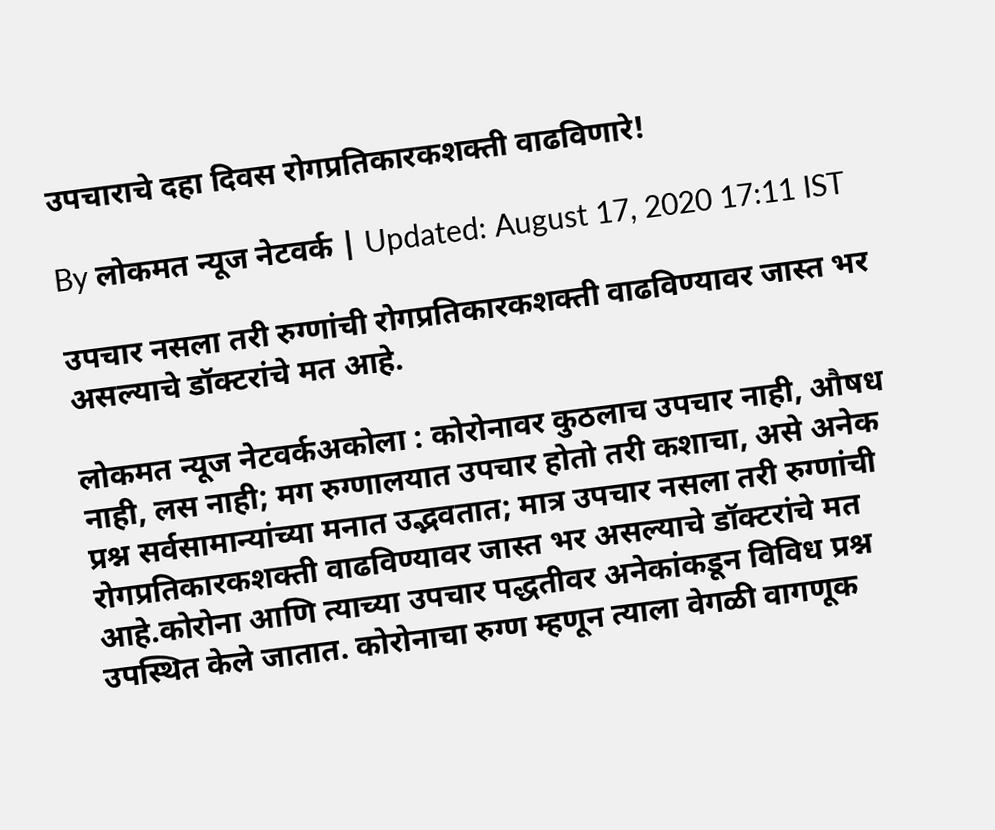उपचाराचे दहा दिवस रोगप्रतिकारकशक्ती वाढविणारे!

By लोकमत न्यूज नेटवर्क | Updated: August 17, 2020 17:11 IST

उपचार नसला तरी रुग्णांची रोगप्रतिकारकशक्ती वाढविण्यावर जास्त भर असल्याचे डॉक्टरांचे मत आहे.

लोकमत न्यूज नेटवर्कअकोला : कोरोनावर कुठलाच उपचार नाही, औषध नाही, लस नाही; मग रुग्णालयात उपचार होतो तरी कशाचा, असे अनेक प्रश्न सर्वसामान्यांच्या मनात उद्भवतात; मात्र उपचार नसला तरी रुग्णांची रोगप्रतिकारकशक्ती वाढविण्यावर जास्त भर असल्याचे डॉक्टरांचे मत आहे.कोरोना आणि त्याच्या उपचार पद्धतीवर अनेकांकडून विविध प्रश्न उपस्थित केले जातात. कोरोनाचा रुग्ण म्हणून त्याला वेगळी वागणूक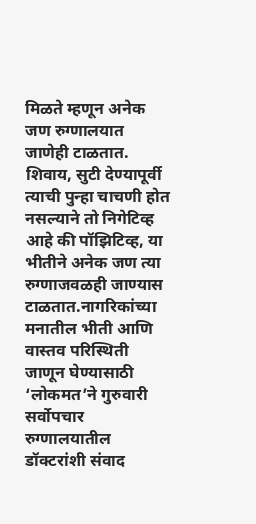मिळते म्हणून अनेक जण रुग्णालयात जाणेही टाळतात. शिवाय, सुटी देण्यापूर्वी त्याची पुन्हा चाचणी होत नसल्याने तो निगेटिव्ह आहे की पॉझिटिव्ह, या भीतीने अनेक जण त्या रुग्णाजवळही जाण्यास टाळतात.नागरिकांच्या मनातील भीती आणि वास्तव परिस्थिती जाणून घेण्यासाठी ‘लोकमत’ने गुरुवारी सर्वोपचार रुग्णालयातील डॉक्टरांशी संवाद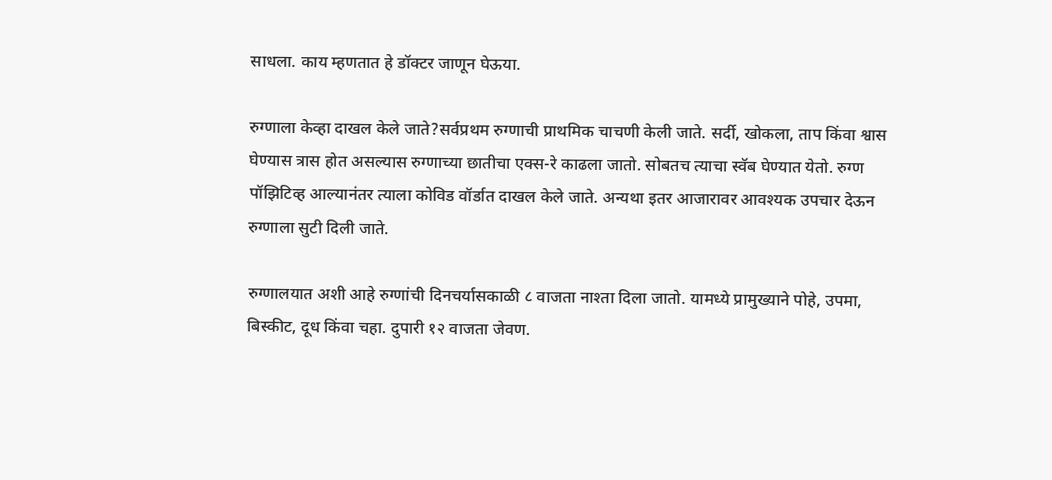साधला. काय म्हणतात हे डॉक्टर जाणून घेऊया.

रुग्णाला केव्हा दाखल केले जाते?सर्वप्रथम रुग्णाची प्राथमिक चाचणी केली जाते. सर्दी, खोकला, ताप किंवा श्वास घेण्यास त्रास होत असल्यास रुग्णाच्या छातीचा एक्स-रे काढला जातो. सोबतच त्याचा स्वॅब घेण्यात येतो. रुग्ण पॉझिटिव्ह आल्यानंतर त्याला कोविड वॉर्डात दाखल केले जाते. अन्यथा इतर आजारावर आवश्यक उपचार देऊन रुग्णाला सुटी दिली जाते.

रुग्णालयात अशी आहे रुग्णांची दिनचर्यासकाळी ८ वाजता नाश्ता दिला जातो. यामध्ये प्रामुख्याने पोहे, उपमा, बिस्कीट, दूध किंवा चहा. दुपारी १२ वाजता जेवण.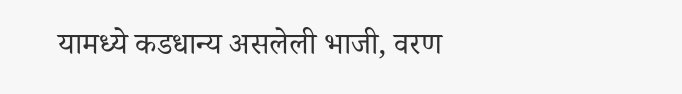यामध्ये कडधान्य असलेली भाजी, वरण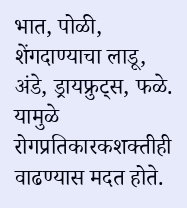भात, पोळी, शेंगदाण्याचा लाडू, अंडे, ड्रायफ्रुट्स, फळे. यामुळे रोगप्रतिकारकशक्तीही वाढण्यास मदत होते.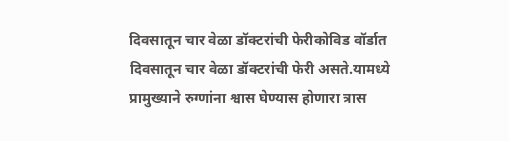दिवसातून चार वेळा डॉक्टरांची फेरीकोविड वॉर्डात दिवसातून चार वेळा डॉक्टरांची फेरी असते.यामध्ये प्रामुख्याने रुग्णांना श्वास घेण्यास होणारा त्रास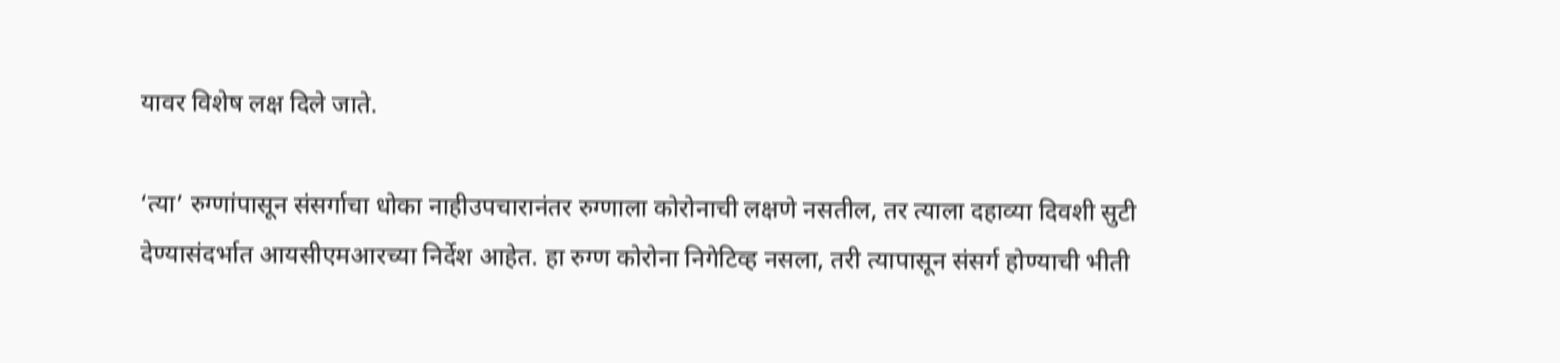यावर विशेष लक्ष दिले जाते.

‘त्या’ रुग्णांपासून संसर्गाचा धोका नाहीउपचारानंतर रुग्णाला कोरोनाची लक्षणे नसतील, तर त्याला दहाव्या दिवशी सुटी देण्यासंदर्भात आयसीएमआरच्या निर्देश आहेत. हा रुग्ण कोरोना निगेटिव्ह नसला, तरी त्यापासून संसर्ग होण्याची भीती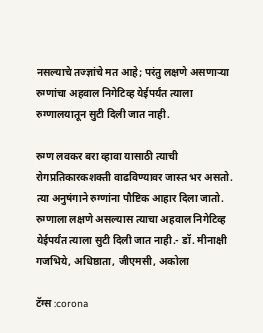नसल्याचे तज्ज्ञांचे मत आहे; परंतु लक्षणे असणाऱ्या रुग्णांचा अहवाल निगेटिव्ह येईपर्यंत त्याला रुग्णालयातून सुटी दिली जात नाही.

रुग्ण लवकर बरा व्हावा यासाठी त्याची रोगप्रतिकारकशक्ती वाढविण्यावर जास्त भर असतो. त्या अनुषंगाने रुग्णांना पौष्टिक आहार दिला जातो. रुग्णाला लक्षणे असल्यास त्याचा अहवाल निगेटिव्ह येईपर्यंत त्याला सुटी दिली जात नाही.- डॉ. मीनाक्षी गजभिये, अधिष्ठाता, जीएमसी, अकोला

टॅग्स :corona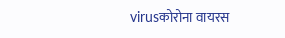virusकोरोना वायरस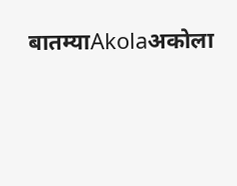बातम्याAkolaअकोला